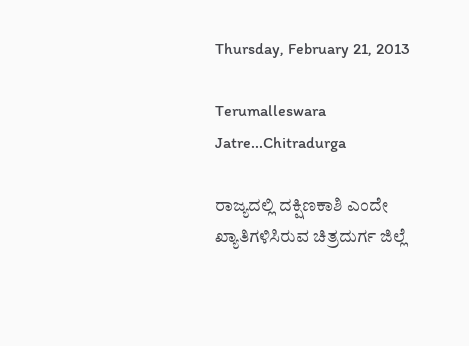Thursday, February 21, 2013

Terumalleswara Jatre...Chitradurga

ರಾಜ್ಯದಲ್ಲಿ ದಕ್ಷಿಣಕಾಶಿ ಎಂದೇ ಖ್ಯಾತಿಗಳಿಸಿರುವ ಚಿತ್ರದುರ್ಗ ಜಿಲ್ಲೆ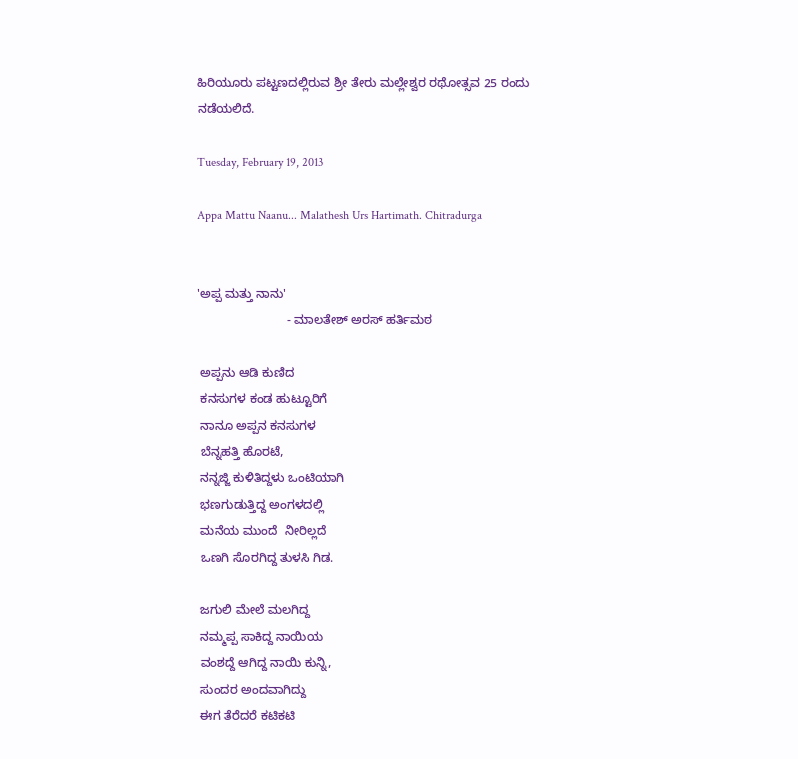ಹಿರಿಯೂರು ಪಟ್ಟಣದಲ್ಲಿರುವ ಶ್ರೀ ತೇರು ಮಲ್ಲೇಶ್ವರ ರಥೋತ್ಸವ 25 ರಂದು ನಡೆಯಲಿದೆ.

Tuesday, February 19, 2013

Appa Mattu Naanu... Malathesh Urs Hartimath. Chitradurga


'ಅಪ್ಪ ಮತ್ತು ನಾನು'
                          - ಮಾಲತೇಶ್ ಅರಸ್ ಹರ್ತಿಮಠ

 ಅಪ್ಪನು ಆಡಿ ಕುಣಿದ
 ಕನಸುಗಳ ಕಂಡ ಹುಟ್ಟೂರಿಗೆ
 ನಾನೂ ಅಪ್ಪನ ಕನಸುಗಳ
 ಬೆನ್ನಹತ್ತಿ ಹೊರಟೆ,
 ನನ್ನಜ್ಜಿ ಕುಳಿತಿದ್ದಳು ಒಂಟಿಯಾಗಿ
 ಭಣಗುಡುತ್ತಿದ್ದ ಅಂಗಳದಲ್ಲಿ
 ಮನೆಯ ಮುಂದೆ  ನೀರಿಲ್ಲದೆ
 ಒಣಗಿ ಸೊರಗಿದ್ದ ತುಳಸಿ ಗಿಡ.

 ಜಗುಲಿ ಮೇಲೆ ಮಲಗಿದ್ದ
 ನಮ್ಮಪ್ಪ ಸಾಕಿದ್ದ ನಾಯಿಯ
 ವಂಶದ್ದೆ ಆಗಿದ್ದ ನಾಯಿ ಕುನ್ನಿ,
 ಸುಂದರ ಅಂದವಾಗಿದ್ದು
 ಈಗ ತೆರೆದರೆ ಕಟಿಕಟಿ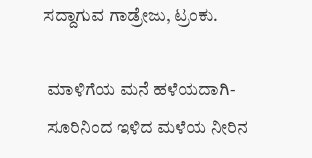ಸದ್ದಾಗುವ ಗಾಡ್ರೇಜು, ಟ್ರಂಕು.

 ಮಾಳಿಗೆಯ ಮನೆ ಹಳೆಯದಾಗಿ-
 ಸೂರಿನಿಂದ ಇಳಿದ ಮಳೆಯ ನೀರಿನ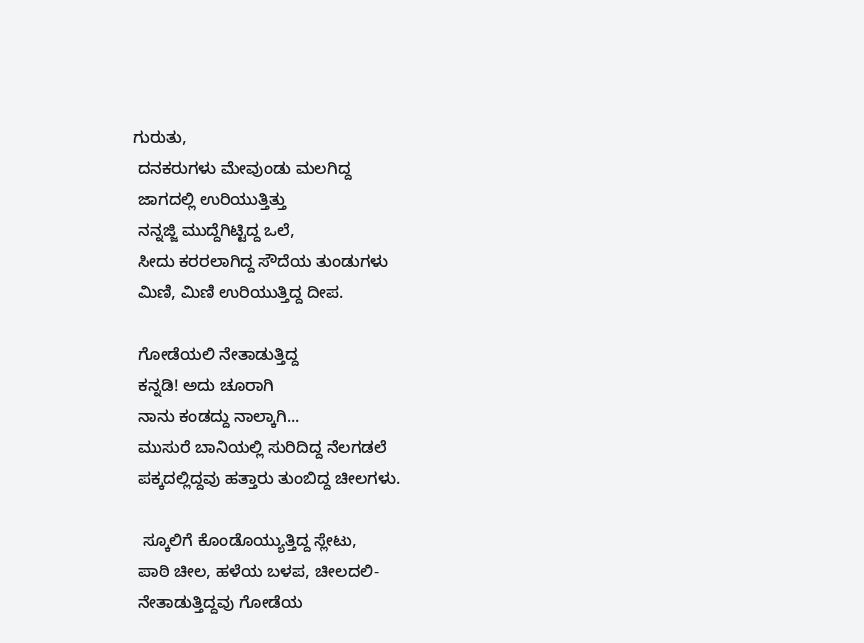ಗುರುತು,
 ದನಕರುಗಳು ಮೇವುಂಡು ಮಲಗಿದ್ದ
 ಜಾಗದಲ್ಲಿ ಉರಿಯುತ್ತಿತ್ತು
 ನನ್ನಜ್ಜಿ ಮುದ್ದೆಗಿಟ್ಟಿದ್ದ ಒಲೆ,
 ಸೀದು ಕರರಲಾಗಿದ್ದ ಸೌದೆಯ ತುಂಡುಗಳು
 ಮಿಣಿ, ಮಿಣಿ ಉರಿಯುತ್ತಿದ್ದ ದೀಪ.

 ಗೋಡೆಯಲಿ ನೇತಾಡುತ್ತಿದ್ದ
 ಕನ್ನಡಿ! ಅದು ಚೂರಾಗಿ
 ನಾನು ಕಂಡದ್ದು ನಾಲ್ಕಾಗಿ...
 ಮುಸುರೆ ಬಾನಿಯಲ್ಲಿ ಸುರಿದಿದ್ದ ನೆಲಗಡಲೆ
 ಪಕ್ಕದಲ್ಲಿದ್ದವು ಹತ್ತಾರು ತುಂಬಿದ್ದ ಚೀಲಗಳು.

  ಸ್ಕೂಲಿಗೆ ಕೊಂಡೊಯ್ಯುತ್ತಿದ್ದ ಸ್ಲೇಟು,
 ಪಾಠಿ ಚೀಲ, ಹಳೆಯ ಬಳಪ, ಚೀಲದಲಿ-
 ನೇತಾಡುತ್ತಿದ್ದವು ಗೋಡೆಯ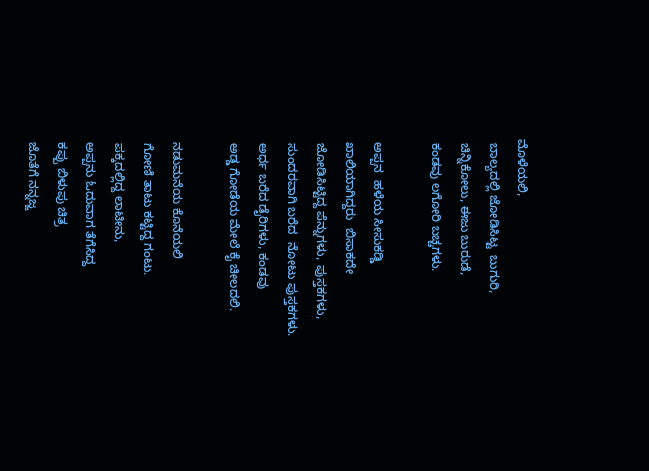ಮೊಳೆಯಲಿ,
 ಬಾಲ್ಯದಲ್ಲಿ ಜೋಡಿಸಿಟ್ಟ  ಬುಗುರಿ,
 ಚಿನ್ನಿಕೋಲು, ಈಜು ಬುರುಡೆ,
 ಕಂಡವು ಲಗೋರಿ ಬಚ್ಚಗಳು.

 ಅಪ್ಪನ  ಹಳೆಯ ಸೀಸುಕಡ್ಡಿ
 ಖಾಲಿಯಾಗಿದ್ದರು  ಬಿಸಾಕದೇ
 ಜೋಡಿಸಿಟ್ಟಿದ್ದ ಪೆನ್ನುಗಳು, ಪುಸ್ತಕಗಳು,
 ಸುಂದರವಾಗಿ ಬರೆದ  ನೋಟು ಪುಸ್ತಕಗಳು.
 ಅರ್ಧ ಬರೆದ ಡೈರಿಗಳು, ಕಂಡವು
 ಅಡ್ಡ ಗೋಡೆಯ ಮೇಲೆ ಕೈ ಚೀಲದಲಿ.

 ನಡುಮನೆಯ ಕೊನೆಯಲಿ
 ಗೋಣಿ ತಾಟು ಕಟ್ಟಿದ್ದ ಗಂಟು.
 ಪಕ್ಕದಲ್ಲಿದ್ದ ಲಾಟೀನು,
 ಅಪ್ಪನು ಓದುವಾಗ ತೆಗೆಸಿದ್ದ
 ಕಪ್ಪು ಬಿಳುಪು ಚಿತ್ರ
 ಜೊತೆಗೆ ನನ್ನಜ್ಜ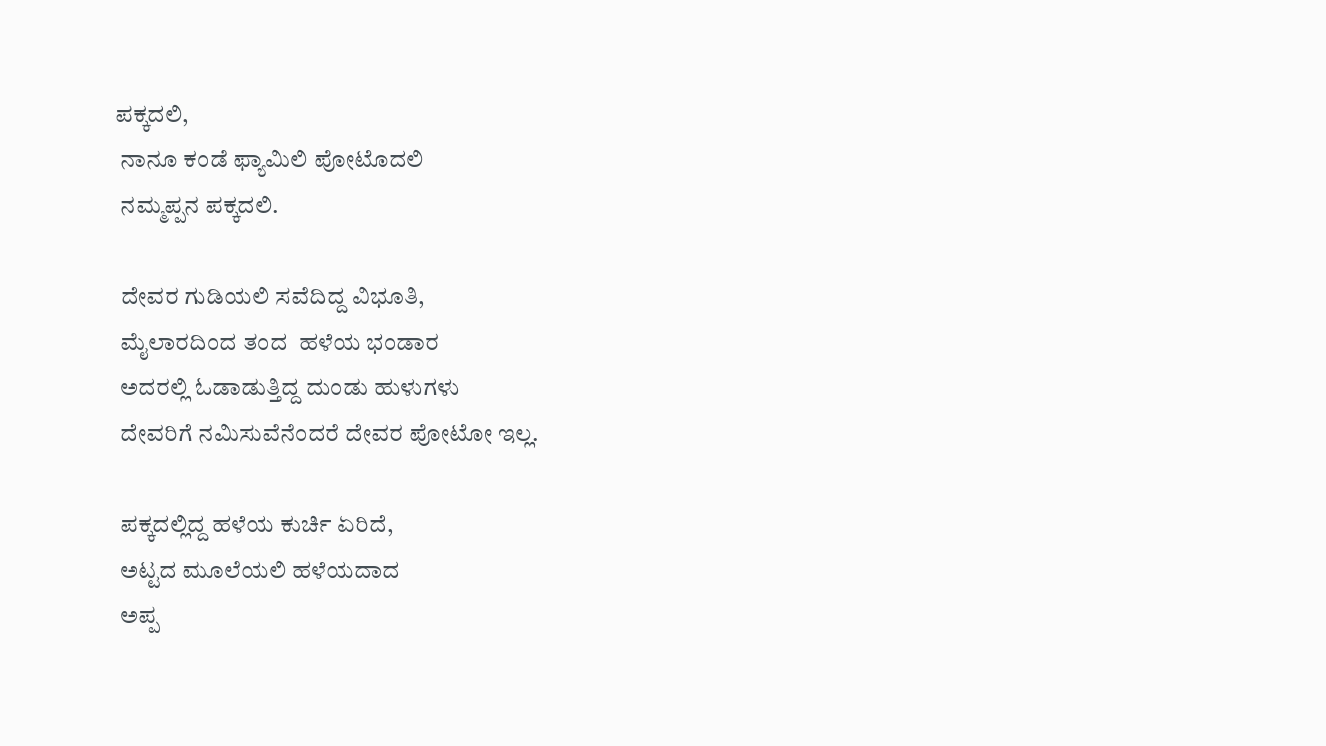ಪಕ್ಕದಲಿ,
 ನಾನೂ ಕಂಡೆ ಫ್ಯಾಮಿಲಿ ಪೋಟೊದಲಿ
 ನಮ್ಮಪ್ಪನ ಪಕ್ಕದಲಿ.

 ದೇವರ ಗುಡಿಯಲಿ ಸವೆದಿದ್ದ ವಿಭೂತಿ,
 ಮೈಲಾರದಿಂದ ತಂದ  ಹಳೆಯ ಭಂಡಾರ
 ಅದರಲ್ಲಿ ಓಡಾಡುತ್ತಿದ್ದ ದುಂಡು ಹುಳುಗಳು
 ದೇವರಿಗೆ ನಮಿಸುವೆನೆಂದರೆ ದೇವರ ಪೋಟೋ ಇಲ್ಲ.

 ಪಕ್ಕದಲ್ಲಿದ್ದ ಹಳೆಯ ಕುರ್ಚಿ ಏರಿದೆ,
 ಅಟ್ಟದ ಮೂಲೆಯಲಿ ಹಳೆಯದಾದ
 ಅಪ್ಪ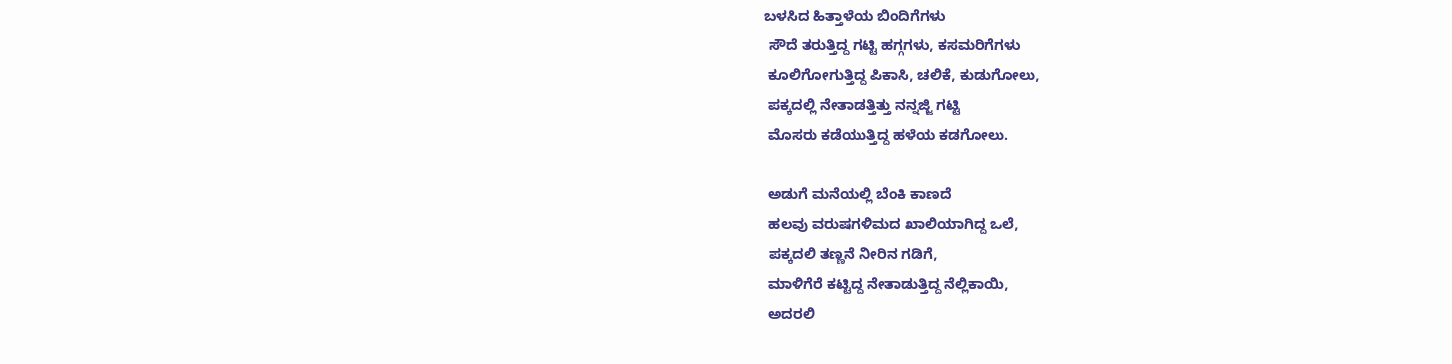ಬಳಸಿದ ಹಿತ್ತಾಳೆಯ ಬಿಂದಿಗೆಗಳು
 ಸೌದೆ ತರುತ್ತಿದ್ದ ಗಟ್ಟಿ ಹಗ್ಗಗಳು, ಕಸಮರಿಗೆಗಳು
 ಕೂಲಿಗೋಗುತ್ತಿದ್ದ ಪಿಕಾಸಿ, ಚಲಿಕೆ, ಕುಡುಗೋಲು,
 ಪಕ್ಕದಲ್ಲಿ ನೇತಾಡತ್ತಿತ್ತು ನನ್ನಜ್ಜಿ ಗಟ್ಟಿ
 ಮೊಸರು ಕಡೆಯುತ್ತಿದ್ದ ಹಳೆಯ ಕಡಗೋಲು.

 ಅಡುಗೆ ಮನೆಯಲ್ಲಿ ಬೆಂಕಿ ಕಾಣದೆ
 ಹಲವು ವರುಷಗಳಿಮದ ಖಾಲಿಯಾಗಿದ್ದ ಒಲೆ,
 ಪಕ್ಕದಲಿ ತಣ್ಣನೆ ನೀರಿನ ಗಡಿಗೆ,
 ಮಾಳಿಗೆರೆ ಕಟ್ಟಿದ್ದ ನೇತಾಡುತ್ತಿದ್ದ ನೆಲ್ಲಿಕಾಯಿ,
 ಅದರಲಿ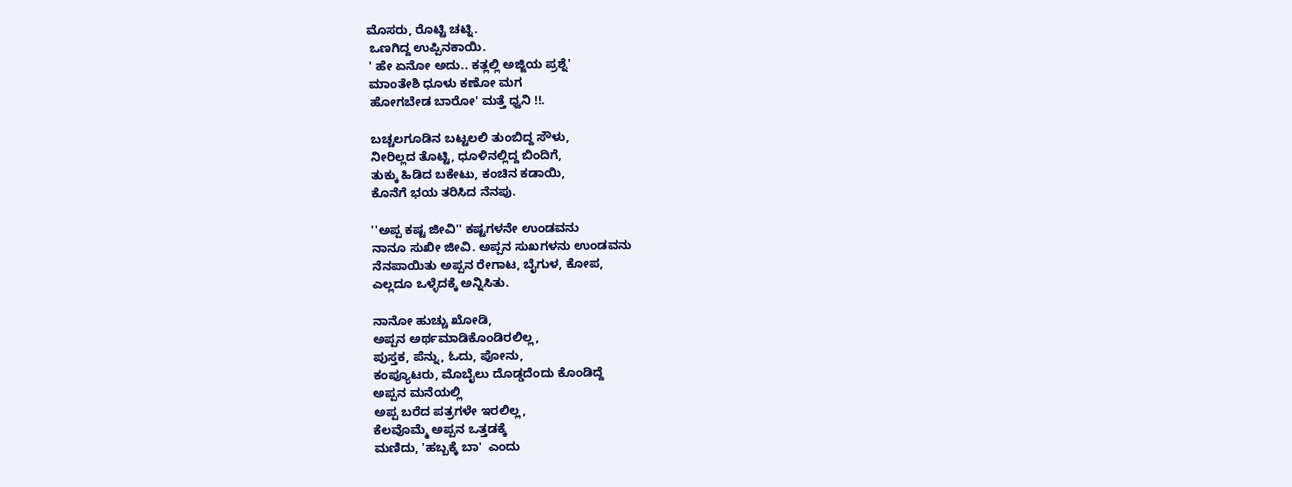ಮೊಸರು, ರೊಟ್ಟಿ ಚಟ್ನಿ.
 ಒಣಗಿದ್ದ ಉಪ್ಪಿನಕಾಯಿ.
 ' ಹೇ ಏನೋ ಅದು.. ಕತ್ಲಲ್ಲಿ ಅಜ್ಜಿಯ ಪ್ರಶ್ನೆ'
 ಮಾಂತೇಶಿ ಧೂಳು ಕಣೋ ಮಗ
 ಹೋಗಬೇಡ ಬಾರೋ' ಮತ್ತೆ ಧ್ವನಿ !!.

 ಬಚ್ಚಲಗೂಡಿನ ಬಟ್ಟಲಲಿ ತುಂಬಿದ್ದ ಸೌಳು,
 ನೀರಿಲ್ಲದ ತೊಟ್ಟಿ, ಧೂಳಿನಲ್ಲಿದ್ದ ಬಿಂದಿಗೆ,
 ತುಕ್ಕು ಹಿಡಿದ ಬಕೇಟು, ಕಂಚಿನ ಕಡಾಯಿ,
 ಕೊನೆಗೆ ಭಯ ತರಿಸಿದ ನೆನಪು.

 ''ಅಪ್ಪ ಕಷ್ಟ ಜೀವಿ'' ಕಷ್ಟಗಳನೇ ಉಂಡವನು
 ನಾನೂ ಸುಖೀ ಜೀವಿ. ಅಪ್ಪನ ಸುಖಗಳನು ಉಂಡವನು
 ನೆನಪಾಯಿತು ಅಪ್ಪನ ರೇಗಾಟ, ಬೈಗುಳ, ಕೋಪ,
 ಎಲ್ಲದೂ ಒಳ್ಳೆದಕ್ಕೆ ಅನ್ನಿಸಿತು.

 ನಾನೋ ಹುಚ್ಚು ಖೋಡಿ,
 ಅಪ್ಪನ ಅರ್ಥಮಾಡಿಕೊಂಡಿರಲಿಲ್ಲ,
 ಪುಸ್ತಕ, ಪೆನ್ನು, ಓದು, ಪೋನು,
 ಕಂಪ್ಯೂಟರು, ಮೊಬೈಲು ದೊಡ್ಡದೆಂದು ಕೊಂಡಿದ್ದೆ
 ಅಪ್ಪನ ಮನೆಯಲ್ಲಿ
 ಅಪ್ಪ ಬರೆದ ಪತ್ರಗಳೇ ಇರಲಿಲ್ಲ,
 ಕೆಲವೊಮ್ಮೆ ಅಪ್ಪನ ಒತ್ತಡಕ್ಕೆ
 ಮಣಿದು, 'ಹಬ್ಬಕ್ಕೆ ಬಾ'  ಎಂದು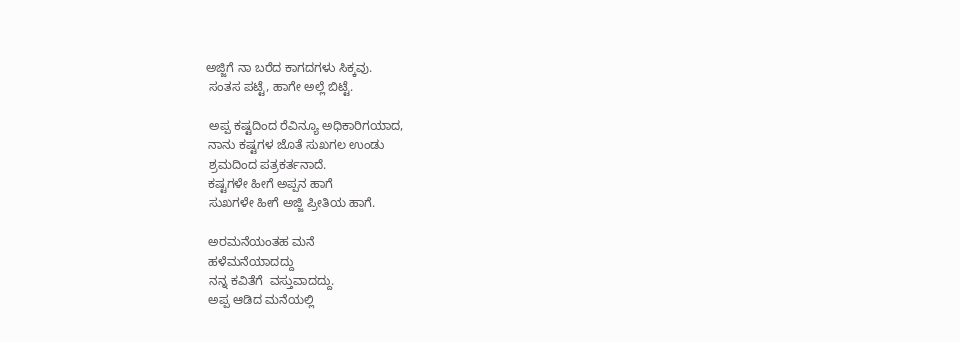ಅಜ್ಜಿಗೆ ನಾ ಬರೆದ ಕಾಗದಗಳು ಸಿಕ್ಕವು.
 ಸಂತಸ ಪಟ್ಟೆ, ಹಾಗೇ ಅಲ್ಲೆ ಬಿಟ್ಟೆ.

 ಅಪ್ಪ ಕಷ್ಟದಿಂದ ರೆವಿನ್ಯೂ ಅಧಿಕಾರಿಗಯಾದ,
 ನಾನು ಕಷ್ಟಗಳ ಜೊತೆ ಸುಖಗಲ ಉಂಡು
 ಶ್ರಮದಿಂದ ಪತ್ರಕರ್ತನಾದೆ.
 ಕಷ್ಟಗಳೇ ಹೀಗೆ ಅಪ್ಪನ ಹಾಗೆ
 ಸುಖಗಳೇ ಹೀಗೆ ಅಜ್ಜಿ ಪ್ರೀತಿಯ ಹಾಗೆ.

 ಅರಮನೆಯಂತಹ ಮನೆ
 ಹಳೆಮನೆಯಾದದ್ದು
 ನನ್ನ ಕವಿತೆಗೆ  ವಸ್ತುವಾದದ್ದು.
 ಅಪ್ಪ ಆಡಿದ ಮನೆಯಲ್ಲಿ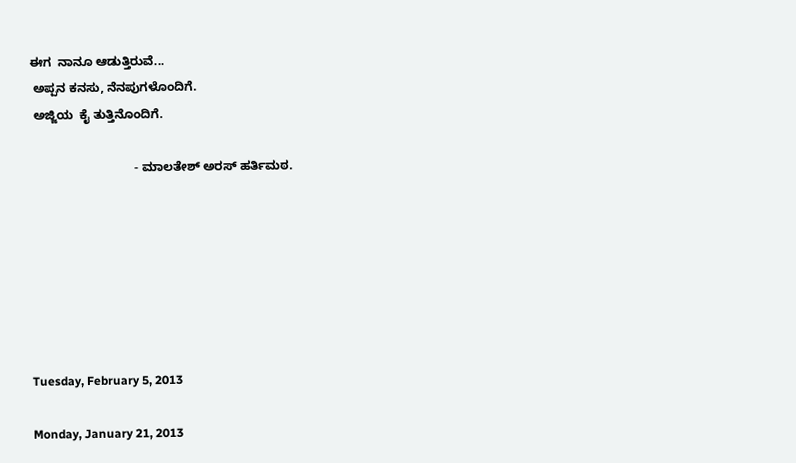ಈಗ  ನಾನೂ ಆಡುತ್ತಿರುವೆ...
 ಅಪ್ಪನ ಕನಸು, ನೆನಪುಗಳೊಂದಿಗೆ.
 ಅಜ್ಜಿಯ  ಕೈ ತುತ್ತಿನೊಂದಿಗೆ.

                              - ಮಾಲತೇಶ್ ಅರಸ್ ಹರ್ತಿಮಠ.







Tuesday, February 5, 2013

Monday, January 21, 2013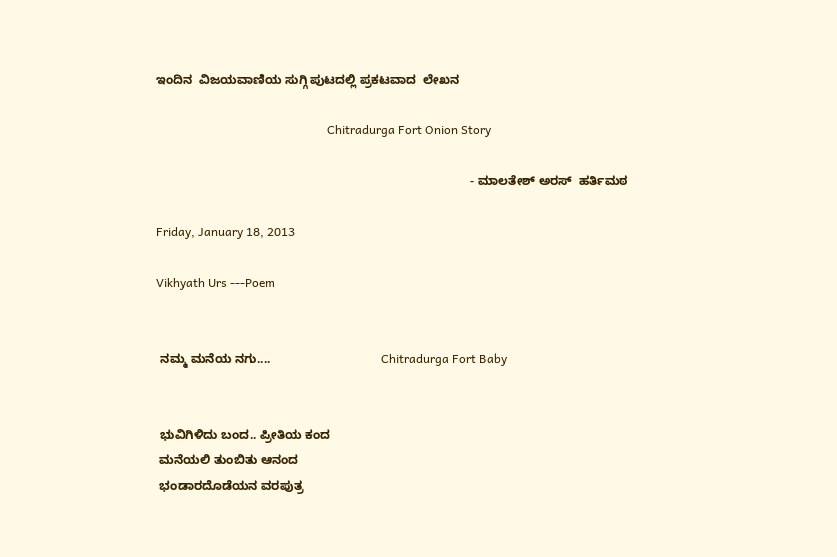ಇಂದಿನ  ವಿಜಯವಾಣಿಯ ಸುಗ್ಗಿ ಪುಟದಲ್ಲಿ ಪ್ರಕಟವಾದ  ಲೇಖನ

                                                         Chitradurga Fort Onion Story

                                                                                           - ಮಾಲತೇಶ್ ಅರಸ್  ಹರ್ತಿಮಠ

Friday, January 18, 2013

Vikhyath Urs ---Poem


 ನಮ್ಮ ಮನೆಯ ನಗು....                                Chitradurga Fort Baby


 ಭುವಿಗಿಳಿದು ಬಂದ.. ಪ್ರೀತಿಯ ಕಂದ
 ಮನೆಯಲಿ ತುಂಬಿತು ಆನಂದ
 ಭಂಡಾರದೊಡೆಯನ ವರಪುತ್ರ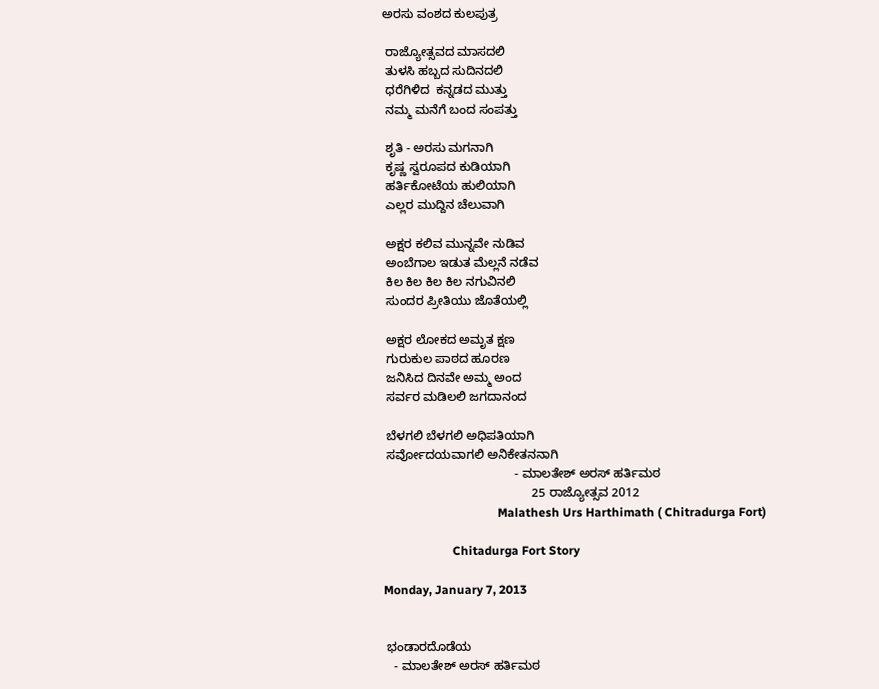ಅರಸು ವಂಶದ ಕುಲಪುತ್ರ

 ರಾಜ್ಯೋತ್ಸವದ ಮಾಸದಲಿ
 ತುಳಸಿ ಹಬ್ಬದ ಸುದಿನದಲಿ
 ಧರೆಗಿಳಿದ  ಕನ್ನಡದ ಮುತ್ತು
 ನಮ್ಮ ಮನೆಗೆ ಬಂದ ಸಂಪತ್ತು

 ಶೃತಿ - ಅರಸು ಮಗನಾಗಿ
 ಕೃಷ್ಣ ಸ್ವರೂಪದ ಕುಡಿಯಾಗಿ
 ಹರ್ತಿಕೋಟೆಯ ಹುಲಿಯಾಗಿ
 ಎಲ್ಲರ ಮುದ್ದಿನ ಚೆಲುವಾಗಿ

 ಅಕ್ಷರ ಕಲಿವ ಮುನ್ನವೇ ನುಡಿವ
 ಅಂಬೆಗಾಲ ಇಡುತ ಮೆಲ್ಲನೆ ನಡೆವ
 ಕಿಲ ಕಿಲ ಕಿಲ ಕಿಲ ನಗುವಿನಲಿ
 ಸುಂದರ ಪ್ರೀತಿಯು ಜೊತೆಯಲ್ಲಿ

 ಅಕ್ಷರ ಲೋಕದ ಅಮೃತ ಕ್ಷಣ
 ಗುರುಕುಲ ಪಾಠದ ಹೂರಣ
 ಜನಿಸಿದ ದಿನವೇ ಅಮ್ಮ ಅಂದ
 ಸರ್ವರ ಮಡಿಲಲಿ ಜಗದಾನಂದ

 ಬೆಳಗಲಿ ಬೆಳಗಲಿ ಅಧಿಪತಿಯಾಗಿ
 ಸರ್ವೋದಯವಾಗಲಿ ಅನಿಕೇತನನಾಗಿ
                                      - ಮಾಲತೇಶ್ ಅರಸ್ ಹರ್ತಿಮಠ
                                           25 ರಾಜ್ಯೋತ್ಸವ 2012
                                      Malathesh Urs Harthimath ( Chitradurga Fort)

                       Chitadurga Fort Story

Monday, January 7, 2013


 ಭಂಡಾರದೊಡೆಯ
   - ಮಾಲತೇಶ್ ಅರಸ್ ಹರ್ತಿಮಠ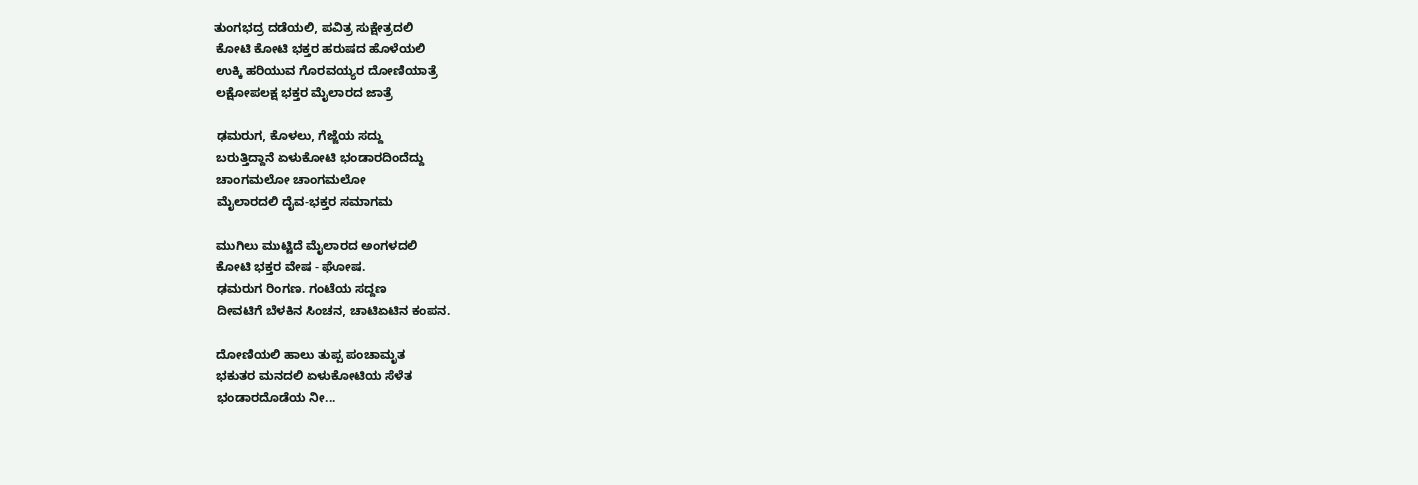ತುಂಗಭದ್ರ ದಡೆಯಲಿ, ಪವಿತ್ರ ಸುಕ್ಷೇತ್ರದಲಿ
 ಕೋಟಿ ಕೋಟಿ ಭಕ್ತರ ಹರುಷದ ಹೊಳೆಯಲಿ
 ಉಕ್ಕಿ ಹರಿಯುವ ಗೊರವಯ್ಯರ ದೋಣಿಯಾತ್ರೆ
 ಲಕ್ಷೋಪಲಕ್ಷ ಭಕ್ತರ ಮೈಲಾರದ ಜಾತ್ರೆ

 ಢಮರುಗ, ಕೊಳಲು, ಗೆಜ್ಜೆಯ ಸದ್ದು
 ಬರುತ್ತಿದ್ದಾನೆ ಏಳುಕೋಟಿ ಭಂಡಾರದಿಂದೆದ್ದು
 ಚಾಂಗಮಲೋ ಚಾಂಗಮಲೋ
 ಮೈಲಾರದಲಿ ದೈವ-ಭಕ್ತರ ಸಮಾಗಮ

 ಮುಗಿಲು ಮುಟ್ಟಿದೆ ಮೈಲಾರದ ಅಂಗಳದಲಿ
 ಕೋಟಿ ಭಕ್ತರ ವೇಷ - ಘೋಷ.
 ಢಮರುಗ ರಿಂಗಣ. ಗಂಟೆಯ ಸದ್ದಣ
 ದೀವಟಿಗೆ ಬೆಳಕಿನ ಸಿಂಚನ, ಚಾಟಿಏಟಿನ ಕಂಪನ.

 ದೋಣಿಯಲಿ ಹಾಲು ತುಪ್ಪ ಪಂಚಾಮೃತ
 ಭಕುತರ ಮನದಲಿ ಏಳುಕೋಟಿಯ ಸೆಳೆತ
 ಭಂಡಾರದೊಡೆಯ ನೀ...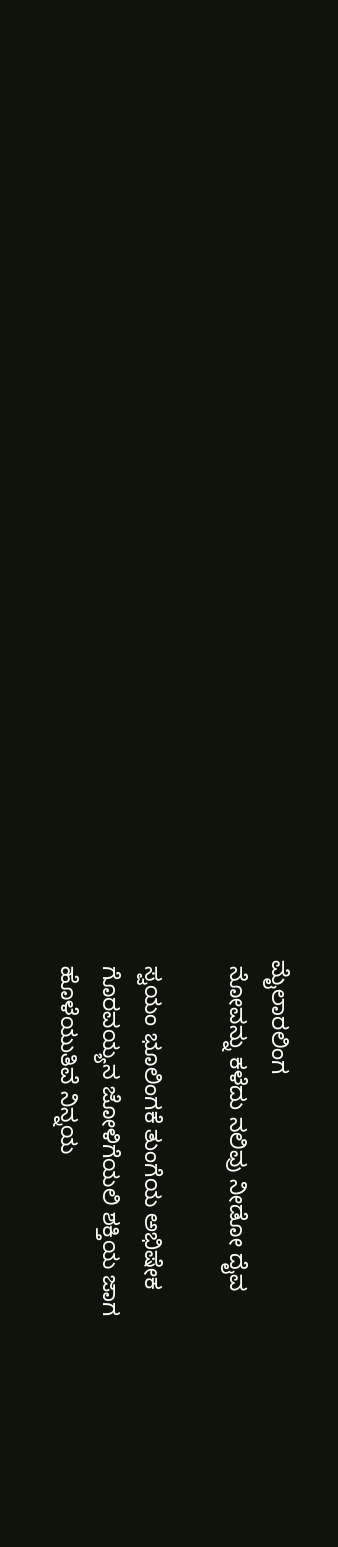ಮೈಲಾರಲಿಂಗ
 ನೋವನ್ನು ಕಳೆದು ನಲಿವು ನೀಡೋ ದೈವ

 ಸ್ವಯಂ ಭೂಲಿಂಗಕೆ ತುಂಗೆಯ ಅಭಿಷೇಕ
 ಗೊರವಯ್ಯನ ಜೋಳಿಗೆಯಲಿ ಶಕ್ತಿಯ ಜಾಗ
 ಹೊಳೆಯುತಿವೆ ನಿನ್ನಯ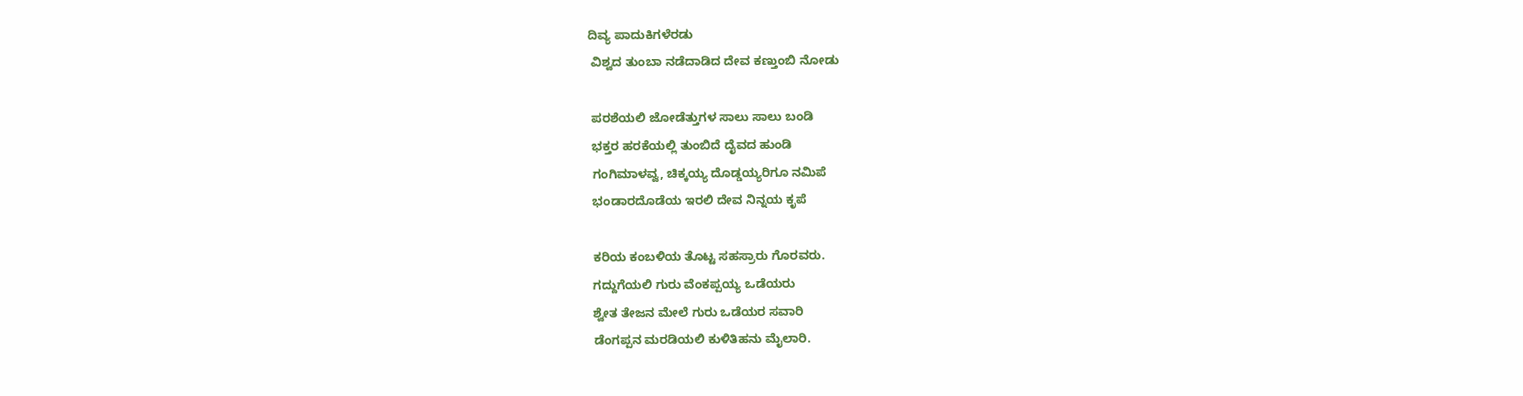ದಿವ್ಯ ಪಾದುಕಿಗಳೆರಡು
 ವಿಶ್ವದ ತುಂಬಾ ನಡೆದಾಡಿದ ದೇವ ಕಣ್ತುಂಬಿ ನೋಡು

 ಪರಶೆಯಲಿ ಜೋಡೆತ್ತುಗಳ ಸಾಲು ಸಾಲು ಬಂಡಿ
 ಭಕ್ತರ ಹರಕೆಯಲ್ಲಿ ತುಂಬಿದೆ ದೈವದ ಹುಂಡಿ
 ಗಂಗಿಮಾಳವ್ವ, ಚಿಕ್ಕಯ್ಯ ದೊಡ್ಡಯ್ಯರಿಗೂ ನಮಿಪೆ
 ಭಂಡಾರದೊಡೆಯ ಇರಲಿ ದೇವ ನಿನ್ನಯ ಕೃಪೆ

 ಕರಿಯ ಕಂಬಳಿಯ ತೊಟ್ಟ ಸಹಸ್ರಾರು ಗೊರವರು.
 ಗದ್ದುಗೆಯಲಿ ಗುರು ವೆಂಕಪ್ಪಯ್ಯ ಒಡೆಯರು
 ಶ್ವೇತ ತೇಜನ ಮೇಲೆ ಗುರು ಒಡೆಯರ ಸವಾರಿ
 ಡೆಂಗಪ್ಪನ ಮರಡಿಯಲಿ ಕುಳಿತಿಹನು ಮೈಲಾರಿ.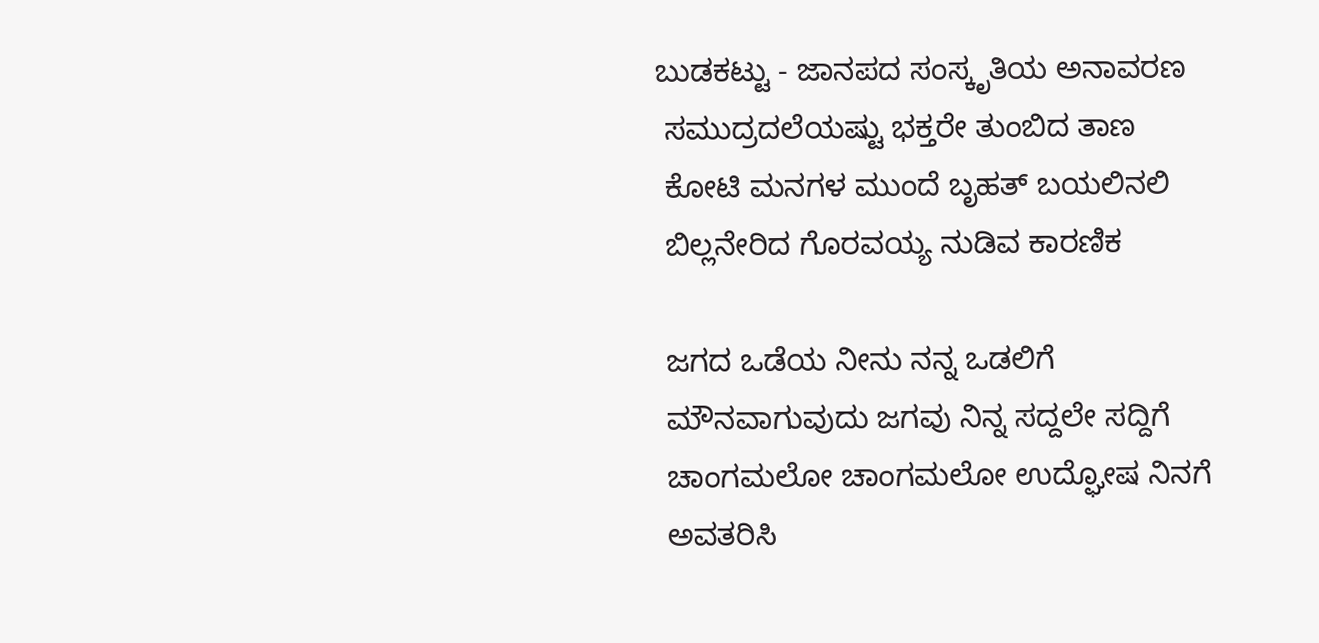ಬುಡಕಟ್ಟು - ಜಾನಪದ ಸಂಸ್ಕೃತಿಯ ಅನಾವರಣ
 ಸಮುದ್ರದಲೆಯಷ್ಟು ಭಕ್ತರೇ ತುಂಬಿದ ತಾಣ
 ಕೋಟಿ ಮನಗಳ ಮುಂದೆ ಬೃಹತ್ ಬಯಲಿನಲಿ
 ಬಿಲ್ಲನೇರಿದ ಗೊರವಯ್ಯ ನುಡಿವ ಕಾರಣಿಕ

 ಜಗದ ಒಡೆಯ ನೀನು ನನ್ನ ಒಡಲಿಗೆ
 ಮೌನವಾಗುವುದು ಜಗವು ನಿನ್ನ ಸದ್ದಲೇ ಸದ್ದಿಗೆ
 ಚಾಂಗಮಲೋ ಚಾಂಗಮಲೋ ಉದ್ಘೋಷ ನಿನಗೆ
 ಅವತರಿಸಿ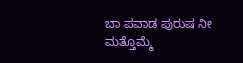ಬಾ ಪವಾಡ ಪುರುಷ ನೀ ಮತ್ತೊಮ್ಮೆ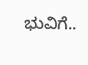ಭುವಿಗೆ..